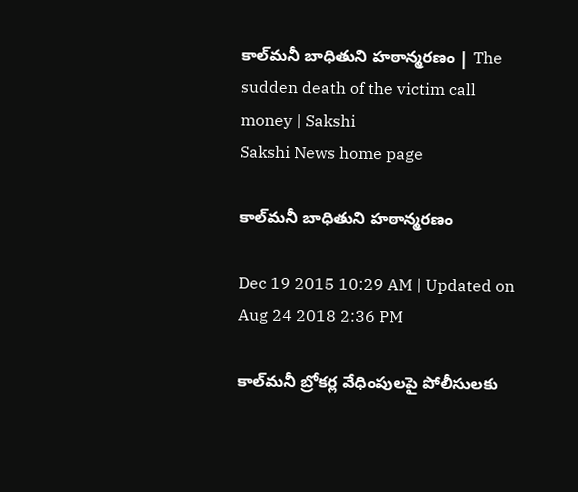కాల్‌మనీ బాధితుని హఠాన్మరణం | The sudden death of the victim call money | Sakshi
Sakshi News home page

కాల్‌మనీ బాధితుని హఠాన్మరణం

Dec 19 2015 10:29 AM | Updated on Aug 24 2018 2:36 PM

కాల్‌మనీ బ్రోకర్ల వేధింపులపై పోలీసులకు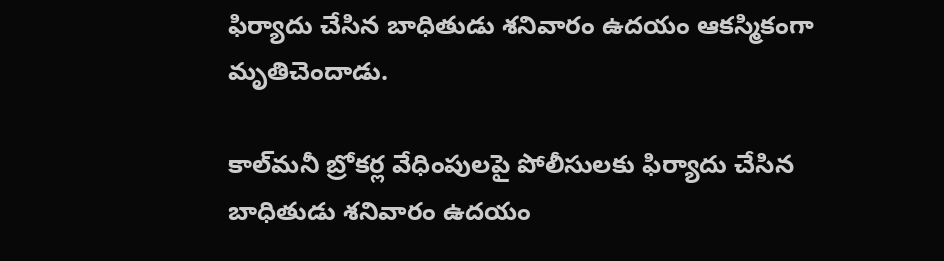ఫిర్యాదు చేసిన బాధితుడు శనివారం ఉదయం ఆకస్మికంగా మృతిచెందాడు.

కాల్‌మనీ బ్రోకర్ల వేధింపులపై పోలీసులకు ఫిర్యాదు చేసిన బాధితుడు శనివారం ఉదయం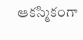ఆకస్మికంగా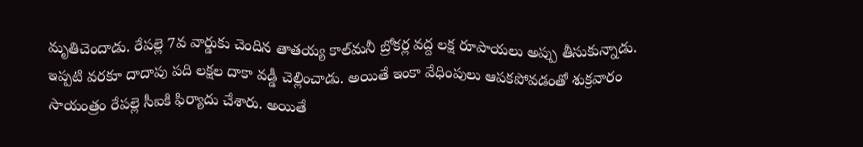మృతిచెందాడు. రేపల్లె 7వ వార్డుకు చెందిన తాతయ్య కాల్‌మనీ బ్రోకర్ల వద్ద లక్ష రూపాయలు అప్పు తీసుకున్నాడు. ఇప్పటి వరకూ దాదాపు పది లక్షల దాకా వడ్డీ చెల్లించాడు. అయితే ఇంకా వేధింపులు ఆపకపోవడంతో శుక్రవారం సాయంత్రం రేపల్లె సీఐకి ఫిర్యాదు చేశారు. అయితే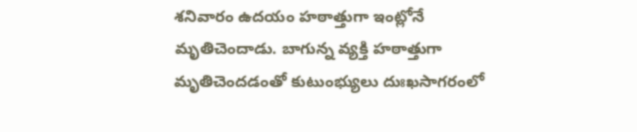శనివారం ఉదయం హఠాత్తుగా ఇంట్లోనే మృతిచెందాడు. బాగున్న వ్యక్తి హఠాత్తుగా మృతిచెందడంతో కుటుంభ్యులు దుఃఖసాగరంలో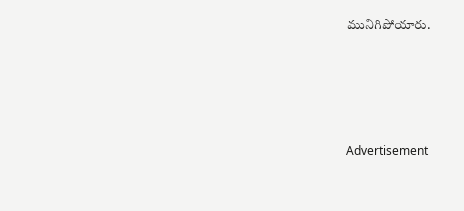మునిగిపోయారు.






Advertisement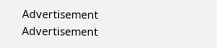Advertisement
Advertisement